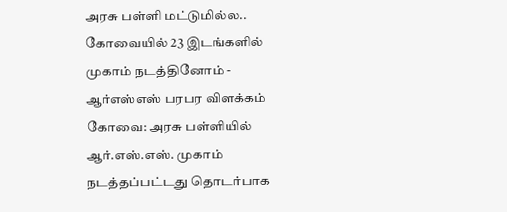அரசு பள்ளி மட்டுமில்ல.. கோவையில் 23 இடங்களில் முகாம் நடத்தினோம் - ஆர்எஸ்எஸ் பரபர விளக்கம்
கோவை: அரசு பள்ளியில் ஆர்.எஸ்.எஸ். முகாம் நடத்தப்பட்டது தொடர்பாக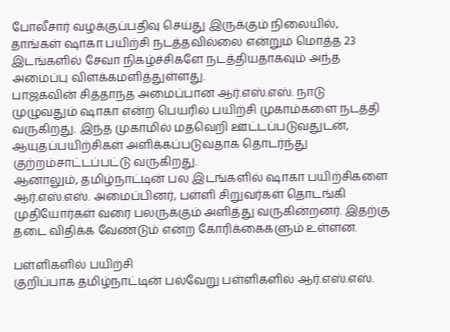போலீசார் வழக்குப்பதிவு செய்து இருக்கும் நிலையில், தாங்கள் ஷாகா பயிற்சி நடத்தவில்லை என்றும் மொத்த 23 இடங்களில் சேவா நிகழ்ச்சிகளே நடத்தியதாகவும் அந்த அமைப்பு விளக்கமளித்துள்ளது.
பாஜகவின் சித்தாந்த அமைப்பான ஆர்.எஸ்.எஸ். நாடு முழுவதும் ஷாகா என்ற பெயரில் பயிற்சி முகாம்களை நடத்தி வருகிறது. இந்த முகாமில் மதவெறி ஊட்டப்படுவதுடன், ஆயுதப்பயிற்சிகள் அளிக்கப்படுவதாக தொடர்ந்து குற்றம்சாட்டப்பட்டு வருகிறது.
ஆனாலும், தமிழ்நாட்டின் பல இடங்களில் ஷாகா பயிற்சிகளை ஆர்.எஸ்.எஸ். அமைப்பினர், பள்ளி சிறுவர்கள் தொடங்கி முதியோர்கள் வரை பலருக்கும் அளித்து வருகின்றனர். இதற்கு தடை விதிக்க வேண்டும் என்ற கோரிக்கைகளும் உள்ளன.

பள்ளிகளில் பயிற்சி
குறிப்பாக தமிழ்நாட்டின் பல்வேறு பள்ளிகளில் ஆர்.எஸ்.எஸ்.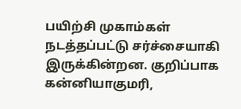பயிற்சி முகாம்கள் நடத்தப்பட்டு சர்ச்சையாகி இருக்கின்றன. குறிப்பாக கன்னியாகுமரி,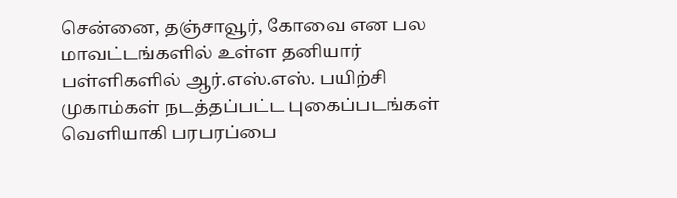சென்னை, தஞ்சாவூர், கோவை என பல மாவட்டங்களில் உள்ள தனியார் பள்ளிகளில் ஆர்.எஸ்.எஸ். பயிற்சி முகாம்கள் நடத்தப்பட்ட புகைப்படங்கள் வெளியாகி பரபரப்பை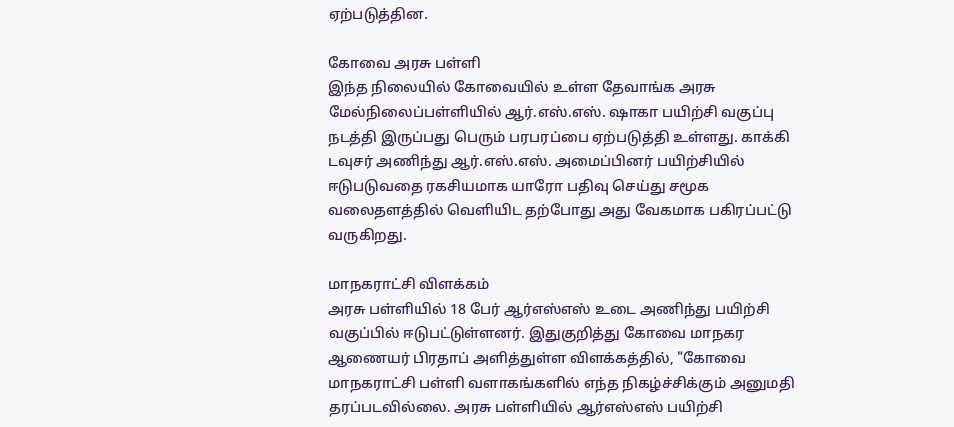ஏற்படுத்தின.

கோவை அரசு பள்ளி
இந்த நிலையில் கோவையில் உள்ள தேவாங்க அரசு மேல்நிலைப்பள்ளியில் ஆர்.எஸ்.எஸ். ஷாகா பயிற்சி வகுப்பு நடத்தி இருப்பது பெரும் பரபரப்பை ஏற்படுத்தி உள்ளது. காக்கி டவுசர் அணிந்து ஆர்.எஸ்.எஸ். அமைப்பினர் பயிற்சியில் ஈடுபடுவதை ரகசியமாக யாரோ பதிவு செய்து சமூக வலைதளத்தில் வெளியிட தற்போது அது வேகமாக பகிரப்பட்டு வருகிறது.

மாநகராட்சி விளக்கம்
அரசு பள்ளியில் 18 பேர் ஆர்எஸ்எஸ் உடை அணிந்து பயிற்சி வகுப்பில் ஈடுபட்டுள்ளனர். இதுகுறித்து கோவை மாநகர ஆணையர் பிரதாப் அளித்துள்ள விளக்கத்தில், "கோவை மாநகராட்சி பள்ளி வளாகங்களில் எந்த நிகழ்ச்சிக்கும் அனுமதி தரப்படவில்லை. அரசு பள்ளியில் ஆர்எஸ்எஸ் பயிற்சி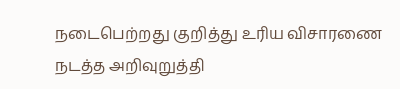நடைபெற்றது குறித்து உரிய விசாரணை நடத்த அறிவுறுத்தி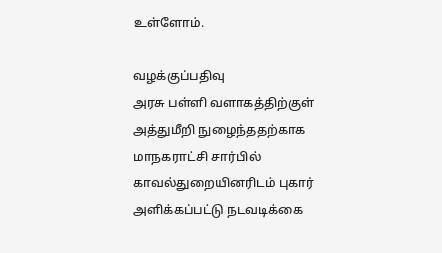உள்ளோம்.

வழக்குப்பதிவு
அரசு பள்ளி வளாகத்திற்குள் அத்துமீறி நுழைந்ததற்காக மாநகராட்சி சார்பில் காவல்துறையினரிடம் புகார் அளிக்கப்பட்டு நடவடிக்கை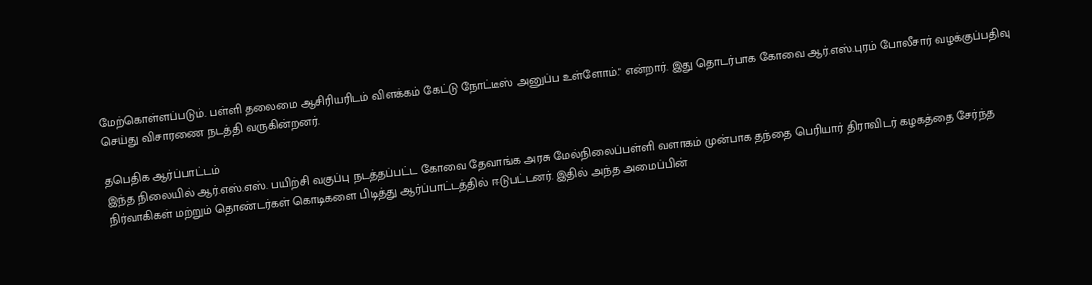மேற்கொள்ளப்படும். பள்ளி தலைமை ஆசிரியரிடம் விளக்கம் கேட்டு நோட்டீஸ் அனுப்ப உள்ளோம்." என்றார். இது தொடர்பாக கோவை ஆர்.எஸ்.புரம் போலீசார் வழக்குப்பதிவு செய்து விசாரணை நடத்தி வருகின்றனர்.

தபெதிக ஆர்ப்பாட்டம்
இந்த நிலையில் ஆர்.எஸ்.எஸ். பயிற்சி வகுப்பு நடத்தப்பட்ட கோவை தேவாங்க அரசு மேல்நிலைப்பள்ளி வளாகம் முன்பாக தந்தை பெரியார் திராவிடர் கழகத்தை சேர்ந்த நிர்வாகிகள் மற்றும் தொண்டர்கள் கொடிகளை பிடித்து ஆர்ப்பாட்டத்தில் ஈடுபட்டனர். இதில் அந்த அமைப்பின்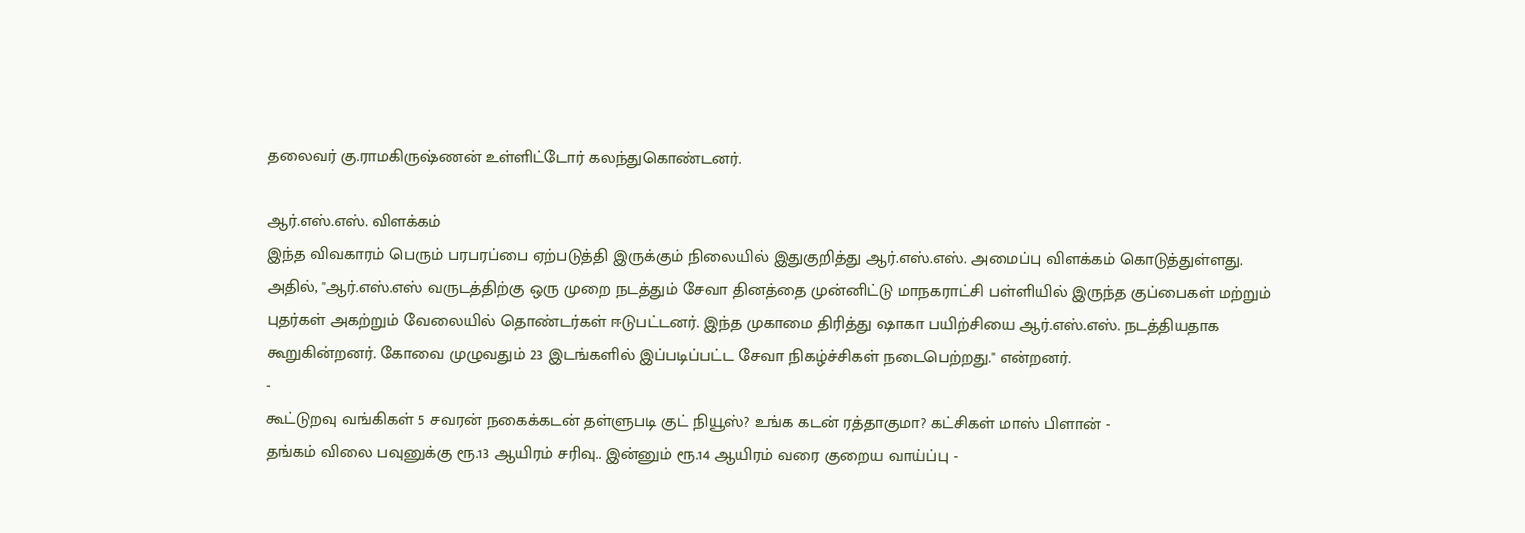தலைவர் கு.ராமகிருஷ்ணன் உள்ளிட்டோர் கலந்துகொண்டனர்.

ஆர்.எஸ்.எஸ். விளக்கம்
இந்த விவகாரம் பெரும் பரபரப்பை ஏற்படுத்தி இருக்கும் நிலையில் இதுகுறித்து ஆர்.எஸ்.எஸ். அமைப்பு விளக்கம் கொடுத்துள்ளது. அதில், "ஆர்.எஸ்.எஸ் வருடத்திற்கு ஒரு முறை நடத்தும் சேவா தினத்தை முன்னிட்டு மாநகராட்சி பள்ளியில் இருந்த குப்பைகள் மற்றும் புதர்கள் அகற்றும் வேலையில் தொண்டர்கள் ஈடுபட்டனர். இந்த முகாமை திரித்து ஷாகா பயிற்சியை ஆர்.எஸ்.எஸ். நடத்தியதாக கூறுகின்றனர். கோவை முழுவதும் 23 இடங்களில் இப்படிப்பட்ட சேவா நிகழ்ச்சிகள் நடைபெற்றது." என்றனர்.
-
கூட்டுறவு வங்கிகள் 5 சவரன் நகைக்கடன் தள்ளுபடி குட் நியூஸ்? உங்க கடன் ரத்தாகுமா? கட்சிகள் மாஸ் பிளான் -
தங்கம் விலை பவுனுக்கு ரூ.13 ஆயிரம் சரிவு.. இன்னும் ரூ.14 ஆயிரம் வரை குறைய வாய்ப்பு -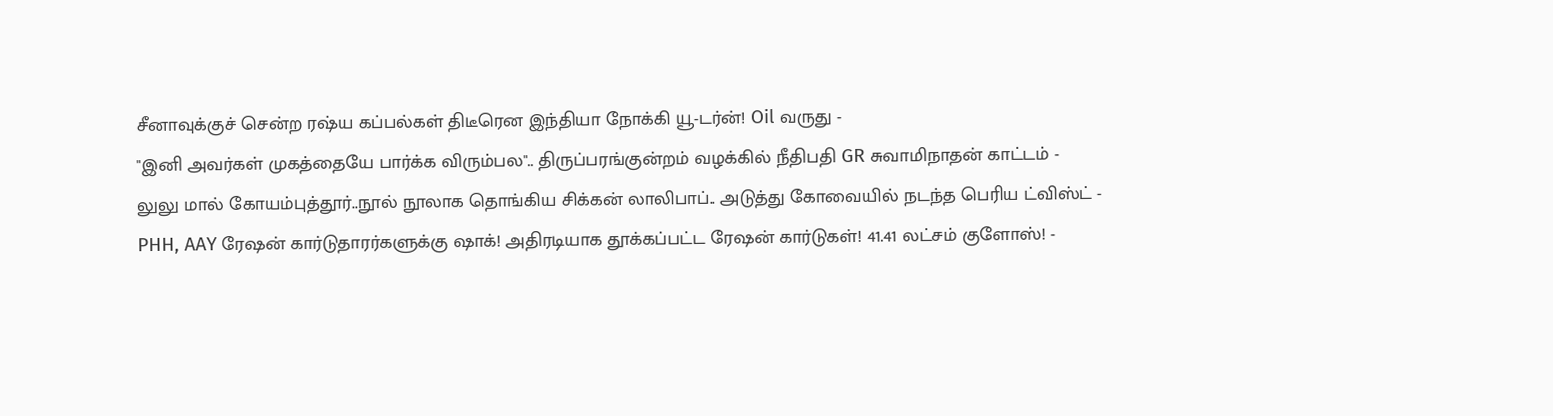சீனாவுக்குச் சென்ற ரஷ்ய கப்பல்கள் திடீரென இந்தியா நோக்கி யூ-டர்ன்! Oil வருது -
"இனி அவர்கள் முகத்தையே பார்க்க விரும்பல".. திருப்பரங்குன்றம் வழக்கில் நீதிபதி GR சுவாமிநாதன் காட்டம் -
லுலு மால் கோயம்புத்தூர்..நூல் நூலாக தொங்கிய சிக்கன் லாலிபாப்.. அடுத்து கோவையில் நடந்த பெரிய ட்விஸ்ட் -
PHH, AAY ரேஷன் கார்டுதாரர்களுக்கு ஷாக்! அதிரடியாக தூக்கப்பட்ட ரேஷன் கார்டுகள்! 41.41 லட்சம் குளோஸ்! -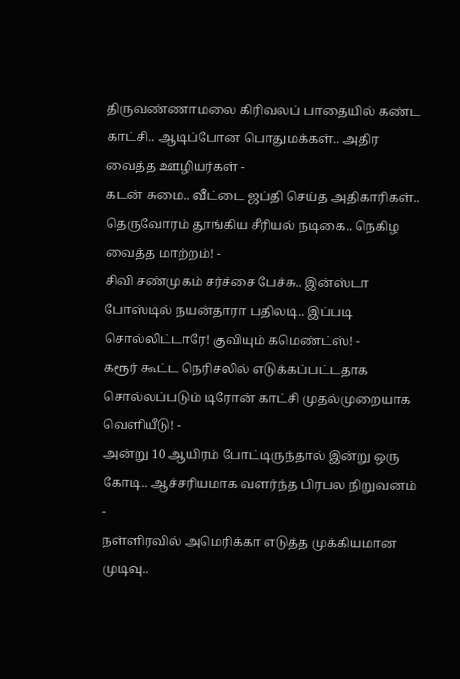திருவண்ணாமலை கிரிவலப் பாதையில் கண்ட காட்சி.. ஆடிப்போன பொதுமக்கள்.. அதிர வைத்த ஊழியர்கள் -
கடன் சுமை.. வீட்டை ஜப்தி செய்த அதிகாரிகள்.. தெருவோரம் தூங்கிய சீரியல் நடிகை.. நெகிழ வைத்த மாற்றம்! -
சிவி சண்முகம் சர்ச்சை பேச்சு.. இன்ஸ்டா போஸ்டில் நயன்தாரா பதிலடி.. இப்படி சொல்லிட்டாரே! குவியும் கமெண்ட்ஸ்! -
கரூர் கூட்ட நெரிசலில் எடுக்கப்பட்டதாக சொல்லப்படும் டிரோன் காட்சி முதல்முறையாக வெளியீடு! -
அன்று 10 ஆயிரம் போட்டிருந்தால் இன்று ஒரு கோடி.. ஆச்சரியமாக வளர்ந்த பிரபல நிறுவனம் -
நள்ளிரவில் அமெரிக்கா எடுத்த முக்கியமான முடிவு..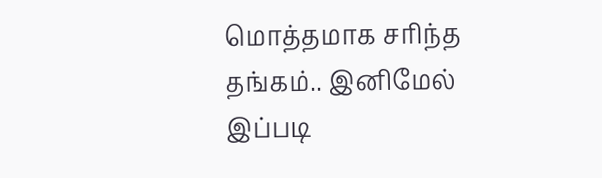மொத்தமாக சரிந்த தங்கம்.. இனிமேல் இப்படி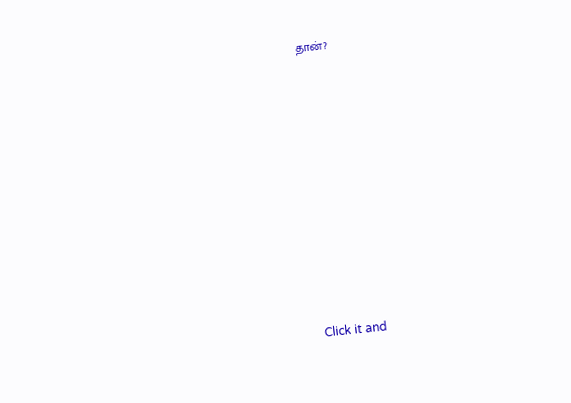தான்?












Click it and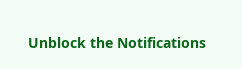Unblock the Notifications